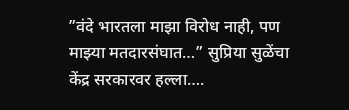”वंदे भारतला माझा विरोध नाही, पण माझ्या मतदारसंघात…” सुप्रिया सुळेंचा केंद्र सरकारवर हल्ला….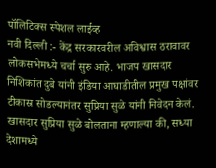पॉलिटिक्स स्पेशल लाईव्ह
नवी दिल्ली :- केंद्र सरकारवरील अविश्वास ठरावावर लोकसभेमध्ये चर्चा सुरु आहे. भाजप खासदार निशिकांत दुबे यांनी इंडिया आघाडीतील प्रमुख पक्षांवर टीकास्र सोडल्यानंतर सुप्रिया सुळे यांनी निवेदन केलं.
खासदार सुप्रिया सुळे बोलताना म्हणाल्या की, सध्या देशामध्ये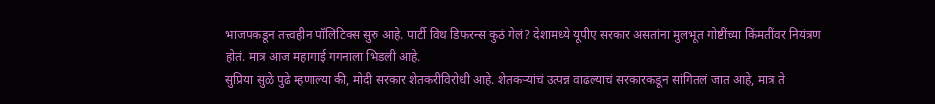भाजपकडून तत्त्वहीन पॉलिटिक्स सुरु आहे. पार्टी विथ डिफरन्स कुठं गेलं? देशामध्ये यूपीए सरकार असतांना मुलभूत गोष्टींच्या किंमतींवर नियंत्रण होतं. मात्र आज महागाई गगनाला भिडली आहे.
सुप्रिया सुळे पुढे म्हणाल्या की, मोदी सरकार शेतकरीविरोधी आहे. शेतकऱ्यांचं उत्पन्न वाढल्याचं सरकारकडून सांगितलं जात आहे, मात्र ते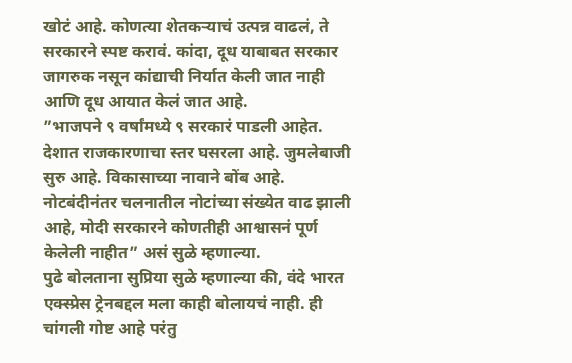खोटं आहे. कोणत्या शेतकऱ्याचं उत्पन्न वाढलं, ते सरकारने स्पष्ट करावं. कांदा, दूध याबाबत सरकार जागरुक नसून कांद्याची निर्यात केली जात नाही आणि दूध आयात केलं जात आहे.
”भाजपने ९ वर्षांमध्ये ९ सरकारं पाडली आहेत. देशात राजकारणाचा स्तर घसरला आहे. जुमलेबाजी सुरु आहे. विकासाच्या नावाने बोंब आहे. नोटबंदीनंतर चलनातील नोटांच्या संख्येत वाढ झाली आहे, मोदी सरकारने कोणतीही आश्वासनं पूर्ण केलेली नाहीत” असं सुळे म्हणाल्या.
पुढे बोलताना सुप्रिया सुळे म्हणाल्या की, वंदे भारत एक्स्प्रेस ट्रेनबद्दल मला काही बोलायचं नाही. ही चांगली गोष्ट आहे परंतु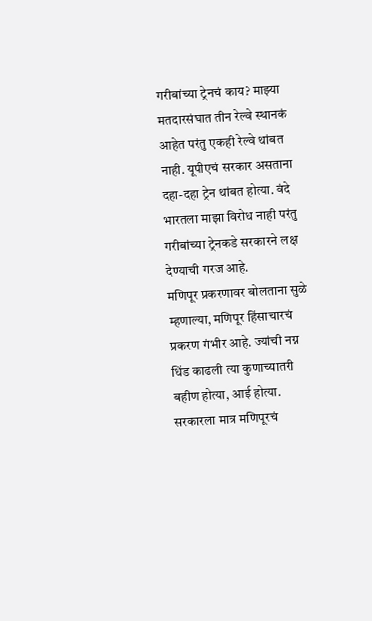गरीबांच्या ट्रेनचं काय? माझ्या मतदारसंघात तीन रेल्वे स्थानकं आहेत परंतु एकही रेल्वे थांबत नाही. यूपीएचं सरकार असताना दहा-दहा ट्रेन थांबत होत्या. वंदे भारतला माझा विरोध नाही परंतु गरीबांच्या ट्रेनकडे सरकारने लक्ष देण्याची गरज आहे.
मणिपूर प्रकरणावर बोलताना सुळे म्हणाल्या, मणिपूर हिंसाचारचं प्रकरण गंभीर आहे. ज्यांची नग्न धिंड काढली त्या कुणाच्यातरी बहीण होत्या, आई होत्या. सरकारला मात्र मणिपूरचं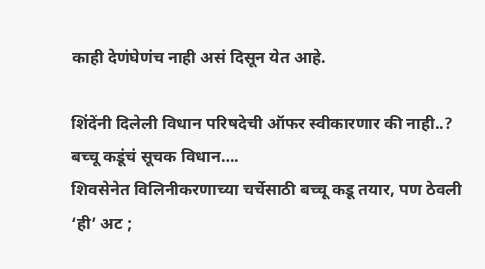काही देणंघेणंच नाही असं दिसून येत आहे.

शिंदेंनी दिलेली विधान परिषदेची ऑफर स्वीकारणार की नाही..? बच्चू कडूंचं सूचक विधान….
शिवसेनेत विलिनीकरणाच्या चर्चेसाठी बच्चू कडू तयार, पण ठेवली ‘ही’ अट ;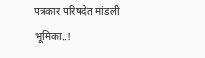पत्रकार परिषदेत मांडली भूमिका..!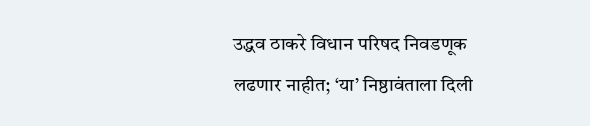उद्धव ठाकरे विधान परिषद निवडणूक लढणार नाहीत; ‘या’ निष्ठावंताला दिली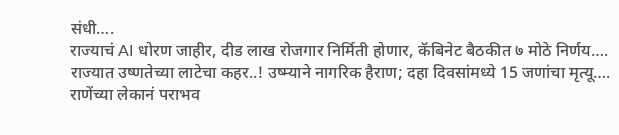संधी….
राज्याचं AI धोरण जाहीर, दीड लाख रोजगार निर्मिती होणार, कॅबिनेट बैठकीत ७ मोठे निर्णय….
राज्यात उष्णतेच्या लाटेचा कहर..! उष्म्याने नागरिक हैराण; दहा दिवसांमध्ये 15 जणांचा मृत्यू….
राणेंच्या लेकानं पराभव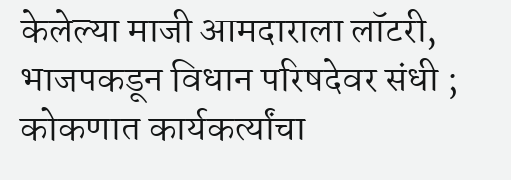केलेल्या माजी आमदाराला लॉटरी, भाजपकडून विधान परिषदेवर संधी ; कोकणात कार्यकर्त्यांचा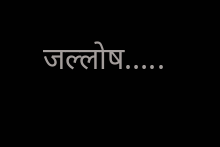जल्लोष…..